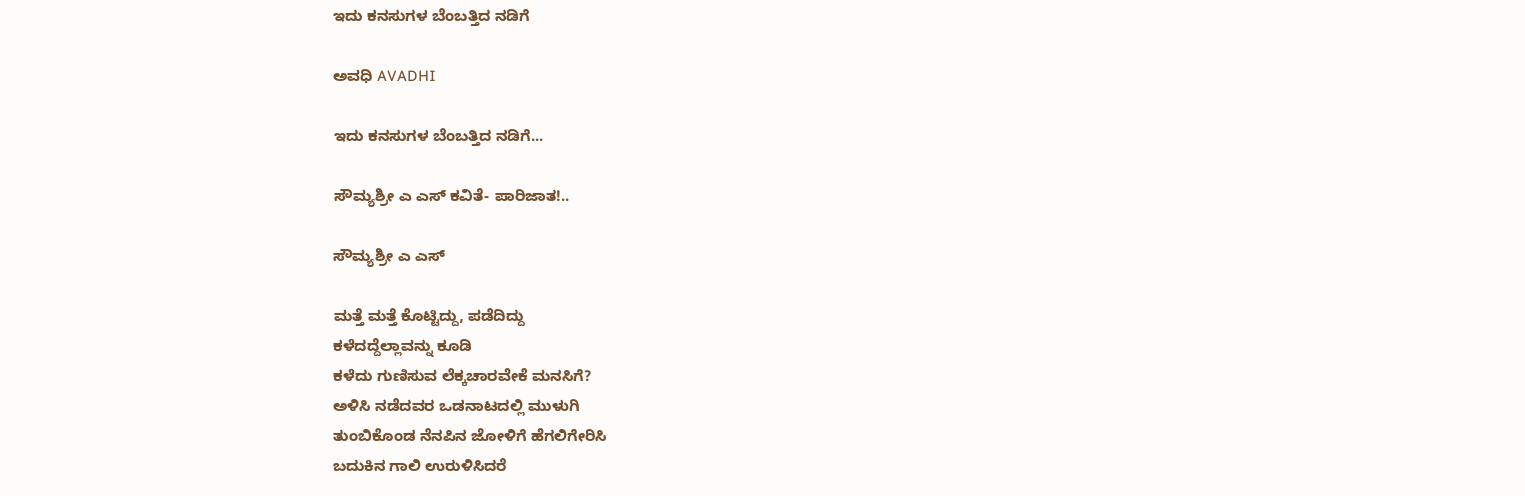ಇದು ಕನಸುಗಳ ಬೆಂಬತ್ತಿದ ನಡಿಗೆ‍

ಅವಧಿ AVADHI

ಇದು ಕನಸುಗಳ ಬೆಂಬತ್ತಿದ ನಡಿಗೆ...

ಸೌಮ್ಯಶ್ರೀ ಎ‌ ಎಸ್ ಕವಿತೆ- ಪಾರಿಜಾತ!..

ಸೌಮ್ಯಶ್ರೀ ಎ‌ ಎಸ್

ಮತ್ತೆ ಮತ್ತೆ ಕೊಟ್ಟಿದ್ದು, ಪಡೆದಿದ್ದು
ಕಳೆದದ್ದೆಲ್ಲಾವನ್ನು ಕೂಡಿ
ಕಳೆದು ಗುಣಿಸುವ ಲೆಕ್ಕಚಾರವೇಕೆ ಮನಸಿಗೆ?
ಅಳಿಸಿ ನಡೆದವರ ಒಡನಾಟದಲ್ಲಿ ಮುಳುಗಿ
ತುಂಬಿಕೊಂಡ ನೆನಪಿನ ಜೋಳಿಗೆ ಹೆಗಲಿಗೇರಿಸಿ
ಬದುಕಿನ ಗಾಲಿ ಉರುಳಿಸಿದರೆ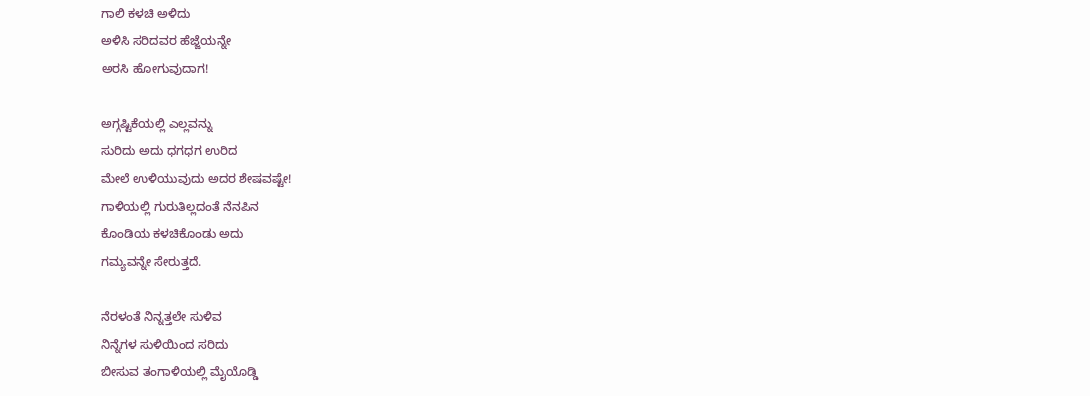ಗಾಲಿ ಕಳಚಿ ಅಳಿದು
ಅಳಿಸಿ ಸರಿದವರ ಹೆಜ್ಜೆಯನ್ನೇ
ಅರಸಿ ಹೋಗುವುದಾಗ!

ಅಗ್ಗಷ್ಟಿಕೆಯಲ್ಲಿ ಎಲ್ಲವನ್ನು
ಸುರಿದು ಅದು ಧಗಧಗ ಉರಿದ
ಮೇಲೆ ಉಳಿಯುವುದು ಅದರ ಶೇಷವಷ್ಟೇ!
ಗಾಳಿಯಲ್ಲಿ ಗುರುತಿಲ್ಲದಂತೆ ನೆನಪಿನ
ಕೊಂಡಿಯ ಕಳಚಿಕೊಂಡು ಅದು
ಗಮ್ಯವನ್ನೇ ಸೇರುತ್ತದೆ.

ನೆರಳಂತೆ ನಿನ್ನತ್ತಲೇ ಸುಳಿವ
ನಿನ್ನೆಗಳ ಸುಳಿಯಿಂದ ಸರಿದು
ಬೀಸುವ ತಂಗಾಳಿಯಲ್ಲಿ ಮೈಯೊಡ್ಡಿ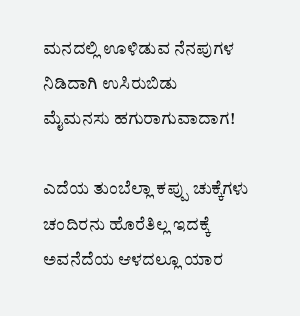ಮನದಲ್ಲಿ ಊಳಿಡುವ ನೆನಪುಗಳ
ನಿಡಿದಾಗಿ ಉಸಿರುಬಿಡು
ಮೈಮನಸು ಹಗುರಾಗುವಾದಾಗ!

ಎದೆಯ ತುಂಬೆಲ್ಲಾ ಕಪ್ಪು ಚುಕ್ಕೆಗಳು
ಚಂದಿರನು ಹೊರೆತಿಲ್ಲ ಇದಕ್ಕೆ
ಅವನೆದೆಯ‌ ಆಳದಲ್ಲೂ ಯಾರ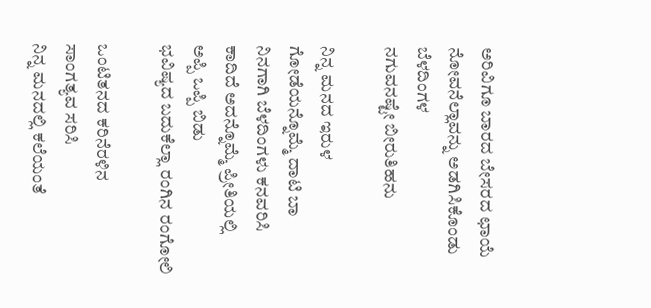ಅರಿವಿಗೂ ಬಾರದ ಬೇಸರದ ಛಾಯೆ
ನೋವನೆಲ್ಲಾವನ್ನು ಅಡಗಿಸಿಕೊಂಡು ಬೆಳದಿಂಗಳ
ನಗುವನಷ್ಟೇ ಬೀರುತಿಹನು

ನಿನ್ನ ಮನದ ಇರುಳ
ಗೋಡೆಯನ್ನೊಮ್ಮೆ ದಾಟಿ ಬಾ
ನಿನಗಾಗಿ ಬೆಳದಿಂಗಳು ಕನವರಿಸಿ
ಕಾದಿದೆ ಅದನ್ನೊಮ್ಮೆ ಪ್ರೀತಿಯಲ್ಲಿ
ಅಪ್ಪಿ ಒಪ್ಪಿ ಬಿಡು
ಭವಿಷ್ಯದ ಬದುಕೆಲ್ಲಾ ರಂಗಿನ ರಂಗೋಲಿ

ಒಂಟಿತನದ ಕರಿನೆರಳಿನ
ಸಾಂಗತ್ಯವ ಸರಿಸಿ
ನಿನ್ನ ಮನದಲ್ಲಿ ಕಲೆಯಂತೆ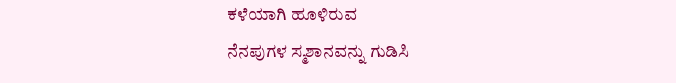ಕಳೆಯಾಗಿ ಹೂಳಿರುವ
ನೆನಪುಗಳ ಸ್ಮಶಾನವನ್ನು ಗುಡಿಸಿ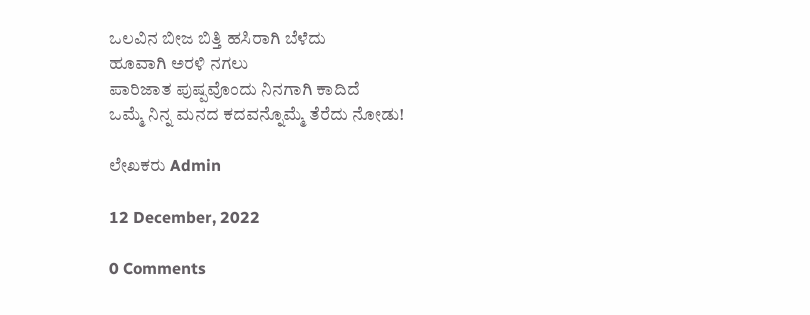ಒಲವಿನ ಬೀಜ ಬಿತ್ತಿ ಹಸಿರಾಗಿ ಬೆಳೆದು
ಹೂವಾಗಿ ಅರಳಿ ನಗಲು
ಪಾರಿಜಾತ ಪುಷ್ಪವೊಂದು ನಿನಗಾಗಿ ಕಾದಿದೆ
ಒಮ್ಮೆ ನಿನ್ನ ಮನದ ಕದವನ್ನೊಮ್ಮೆ ತೆರೆದು ನೋಡು!

ಲೇಖಕರು Admin

12 December, 2022

0 Comments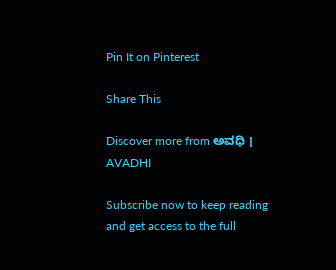Pin It on Pinterest

Share This

Discover more from ಅವಧಿ । AVADHI

Subscribe now to keep reading and get access to the full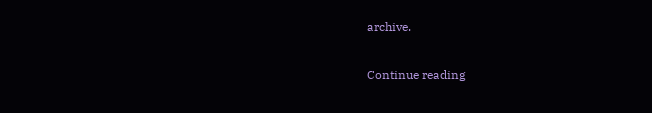archive.

Continue reading